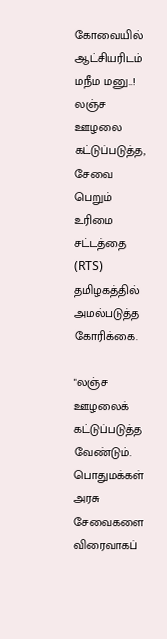கோவையில் ஆட்சியரிடம் மநீம ம‌னு..! ல‌ஞ்ச‌ ஊழ‌லை க‌ட்டுப்ப‌டுத்த, சேவை பெறும் உரிமை ச‌ட்ட‌த்தை (RTS) த‌மிழ‌க‌த்தில் அம‌ல்ப‌டுத்த‌ கோரிக்கை.

"ல‌ஞ்ச‌ ஊழ‌லைக் க‌ட்டுப்ப‌டுத்த‌ வேண்டும். பொதும‌க்க‌ள் அர‌சு சேவைக‌ளை விரைவாக‌ப்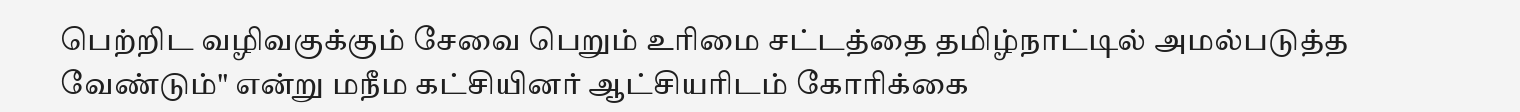பெற்றிட‌ வ‌ழிவ‌குக்கும் சேவை பெறும் உரிமை ச‌ட்ட‌த்தை த‌மிழ்நாட்டில் அம‌ல்ப‌டுத்த‌ வேண்டும்" என்று மநீம கட்சியினர் ஆட்சியரிடம் கோரிக்கை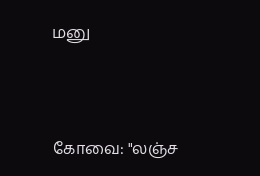ம‌னு



கோவை: "ல‌ஞ்ச‌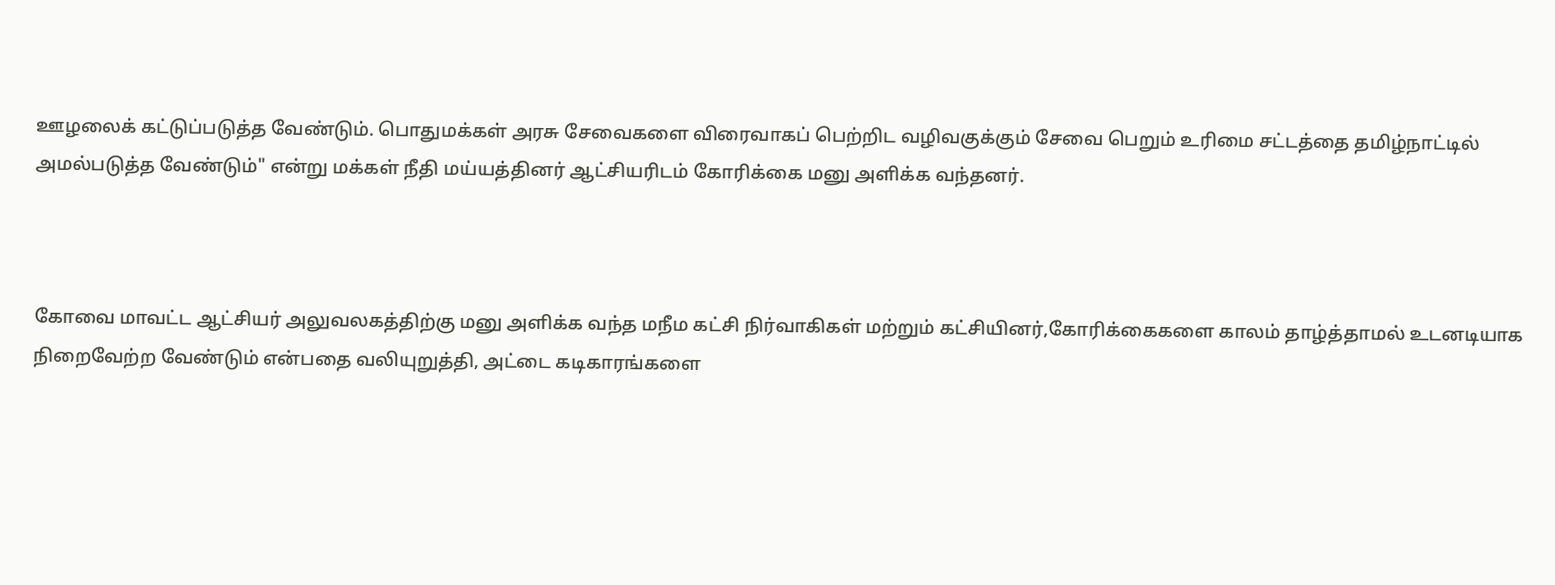ஊழ‌லைக் க‌ட்டுப்ப‌டுத்த‌ வேண்டும். பொதும‌க்க‌ள் அர‌சு சேவைக‌ளை விரைவாக‌ப் பெற்றிட‌ வ‌ழிவ‌குக்கும் சேவை பெறும் உரிமை ச‌ட்ட‌த்தை த‌மிழ்நாட்டில் அம‌ல்ப‌டுத்த‌ வேண்டும்" என்று ம‌க்க‌ள் நீதி ம‌ய்ய‌த்தினர் ஆட்சியரிடம் கோரிக்கை ம‌னு அளிக்க வந்தனர்.



கோவை மாவ‌ட்ட‌ ஆட்சிய‌ர் அலுவ‌ல‌க‌த்திற்கு மனு அளிக்க வந்த மநீம கட்சி நிர்வாகிகள் மற்றும் கட்சியினர்,கோரிக்கைகளை காலம் தாழ்த்தாமல் உடனடியாக நிறைவேற்ற வேண்டும் என்பதை வலியுறுத்தி, அட்டை கடிகாரங்களை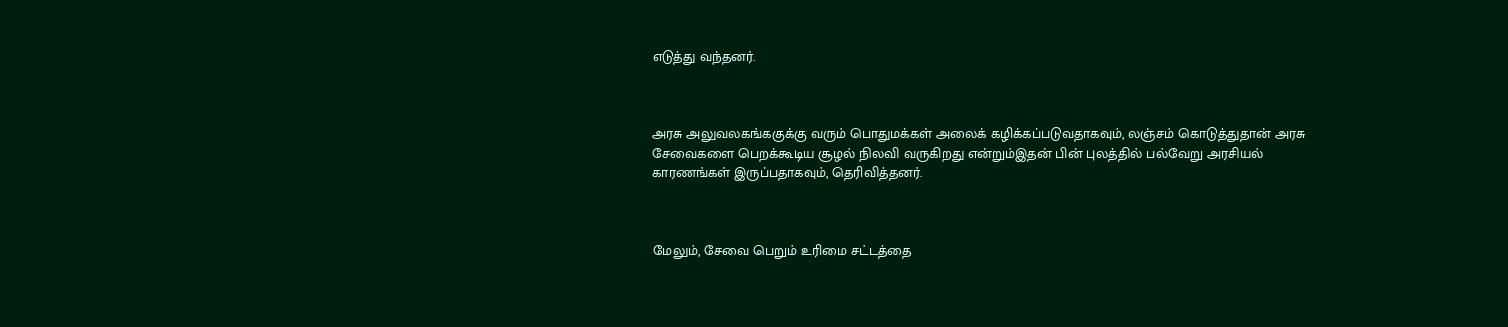எடுத்து வந்தனர்.



அர‌சு அலுவ‌ல‌க‌ங்க‌குக்கு வ‌ரும் பொதும‌க்க‌ள் அலைக் க‌ழிக்க‌ப்ப‌டுவ‌தாக‌வும், ல‌ஞ்ச‌ம் கொடுத்துதான் அர‌சு சேவைக‌ளை பெற‌க்கூடிய‌ சூழ‌ல் நிலவி வருகிறது என்றும்இத‌ன் பின் புல‌த்தில் ப‌ல்வேறு அரசிய‌ல் கார‌ண‌ங்க‌ள் இருப்ப‌தாக‌வும், தெரிவித்த‌ன‌ர்.



மேலும், சேவை பெறும் உரிமை ச‌ட்ட‌த்தை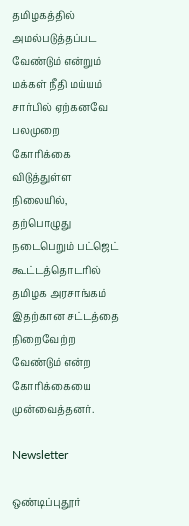த‌மிழ‌க‌த்தில் அம‌ல்ப‌டுத்த‌ப்ப‌ட‌ வேண்டும் என்றும் ம‌க்க‌ள் நீதி ம‌ய்ய‌ம் சார்பில் ஏற்க‌ன‌வே ப‌ல‌முறை கோரிக்கை விடுத்துள்ள‌ நிலையில், த‌ற்பொழுது ந‌டைபெறும் ப‌ட்ஜெட் கூட்ட‌த்தொட‌ரில் த‌மிழ‌க‌ அர‌சாங்க‌ம் இத‌ற்கான‌ ச‌ட்ட‌த்தை நிறைவேற்ற‌ வேண்டும் என்ற கோரிக்கையை முன்வைத்தனர்.

Newsletter

ஒண்டிப்புதூர்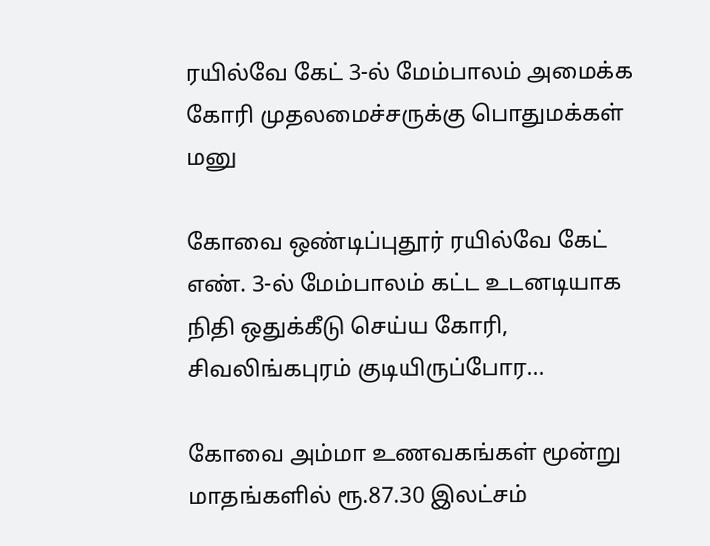ரயில்வே கேட் 3-ல் மேம்பாலம் அமைக்க கோரி முதலமைச்சருக்கு பொதுமக்கள் மனு

கோவை ஒண்டிப்புதூர் ரயில்வே கேட் எண். 3-ல் மேம்பாலம் கட்ட உடனடியாக நிதி ஒதுக்கீடு செய்ய கோரி, சிவலிங்கபுரம் குடியிருப்போர...

கோவை அம்மா உணவகங்கள் மூன்று மாதங்களில் ரூ.87.30 இலட்சம்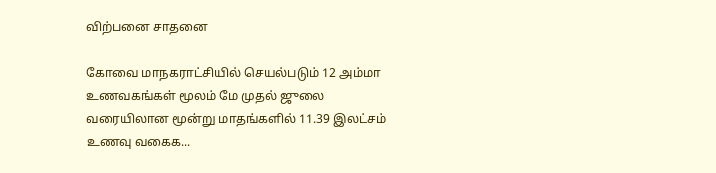விற்பனை சாதனை

கோவை மாநகராட்சியில் செயல்படும் 12 அம்மா உணவகங்கள் மூலம் மே முதல் ஜுலை வரையிலான மூன்று மாதங்களில் 11.39 இலட்சம் உணவு வகைக...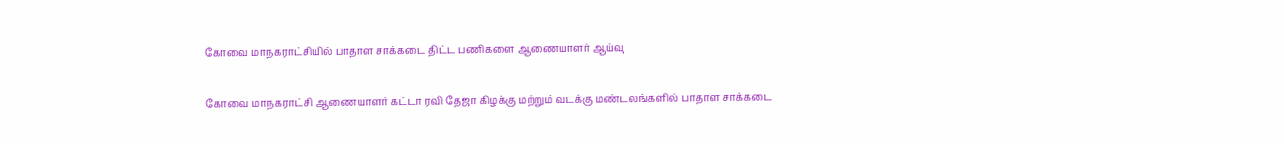கோவை மாநகராட்சியில் பாதாள சாக்கடை திட்ட பணிகளை ஆணையாளர் ஆய்வு

கோவை மாநகராட்சி ஆணையாளர் கட்டா ரவி தேஜா கிழக்கு மற்றும் வடக்கு மண்டலங்களில் பாதாள சாக்கடை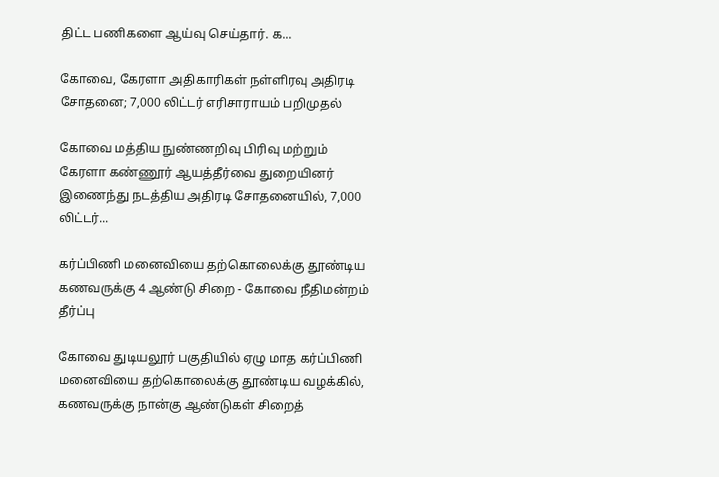திட்ட பணிகளை ஆய்வு செய்தார். க...

கோவை, கேரளா அதிகாரிகள் நள்ளிரவு அதிரடி சோதனை; 7,000 லிட்டர் எரிசாராயம் பறிமுதல்

கோவை மத்திய நுண்ணறிவு பிரிவு மற்றும் கேரளா கண்ணூர் ஆயத்தீர்வை துறையினர் இணைந்து நடத்திய அதிரடி சோதனையில், 7,000 லிட்டர்...

கர்ப்பிணி மனைவியை தற்கொலைக்கு தூண்டிய கணவருக்கு 4 ஆண்டு சிறை - கோவை நீதிமன்றம் தீர்ப்பு

கோவை துடியலூர் பகுதியில் ஏழு மாத கர்ப்பிணி மனைவியை தற்கொலைக்கு தூண்டிய வழக்கில், கணவருக்கு நான்கு ஆண்டுகள் சிறைத்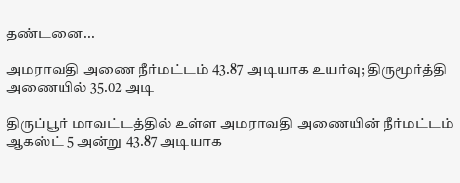தண்டனை...

அமராவதி அணை நீர்மட்டம் 43.87 அடியாக உயர்வு; திருமூர்த்தி அணையில் 35.02 அடி

திருப்பூர் மாவட்டத்தில் உள்ள அமராவதி அணையின் நீர்மட்டம் ஆகஸ்ட் 5 அன்று 43.87 அடியாக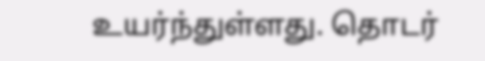உயர்ந்துள்ளது. தொடர்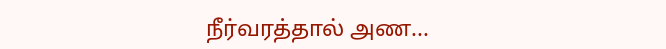நீர்வரத்தால் அண...